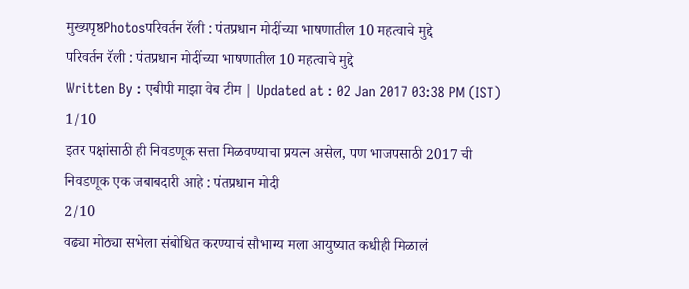मुख्यपृष्ठPhotosपरिवर्तन रॅली : पंतप्रधान मोदींच्या भाषणातील 10 महत्वाचे मुद्दे
परिवर्तन रॅली : पंतप्रधान मोदींच्या भाषणातील 10 महत्वाचे मुद्दे
Written By : एबीपी माझा वेब टीम | Updated at : 02 Jan 2017 03:38 PM (IST)
1/10
इतर पक्षांसाठी ही निवडणूक सत्ता मिळवण्याचा प्रयत्न असेल, पण भाजपसाठी 2017 ची निवडणूक एक जबाबदारी आहे : पंतप्रधान मोदी
2/10
वढ्या मोठ्या सभेला संबोधित करण्याचं सौभाग्य मला आयुष्यात कधीही मिळालं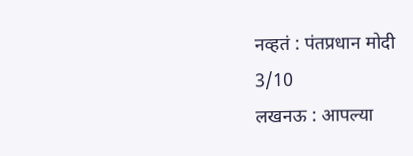नव्हतं : पंतप्रधान मोदी
3/10
लखनऊ : आपल्या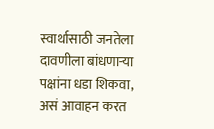स्वार्थासाठी जनतेला दावणीला बांधणाऱ्या पक्षांना धडा शिकवा, असं आवाहन करत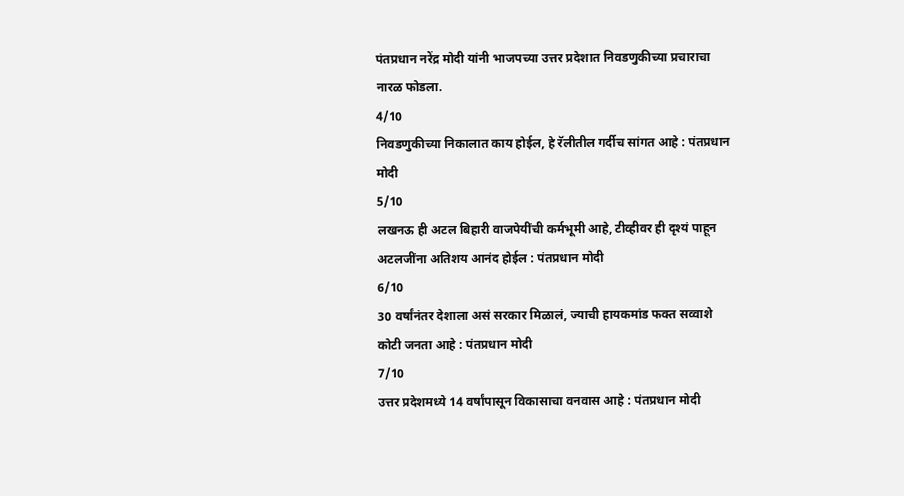पंतप्रधान नरेंद्र मोदी यांनी भाजपच्या उत्तर प्रदेशात निवडणुकीच्या प्रचाराचा नारळ फोडला.
4/10
निवडणुकीच्या निकालात काय होईल, हे रॅलीतील गर्दीच सांगत आहे : पंतप्रधान मोदी
5/10
लखनऊ ही अटल बिहारी वाजपेयींची कर्मभूमी आहे, टीव्हीवर ही दृश्यं पाहून अटलजींना अतिशय आनंद होईल : पंतप्रधान मोदी
6/10
30 वर्षांनंतर देशाला असं सरकार मिळालं, ज्याची हायकमांड फक्त सव्वाशे कोटी जनता आहे : पंतप्रधान मोदी
7/10
उत्तर प्रदेशमध्ये 14 वर्षांपासून विकासाचा वनवास आहे : पंतप्रधान मोदी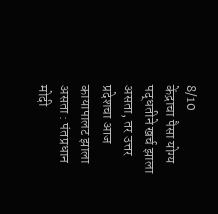8/10
केंद्राचा पैसा योग्य पद्धतीने खर्च झाला असता, तर उत्तर प्रदेशचा आज कायापालट झाला असता : पंतप्रधान मोदी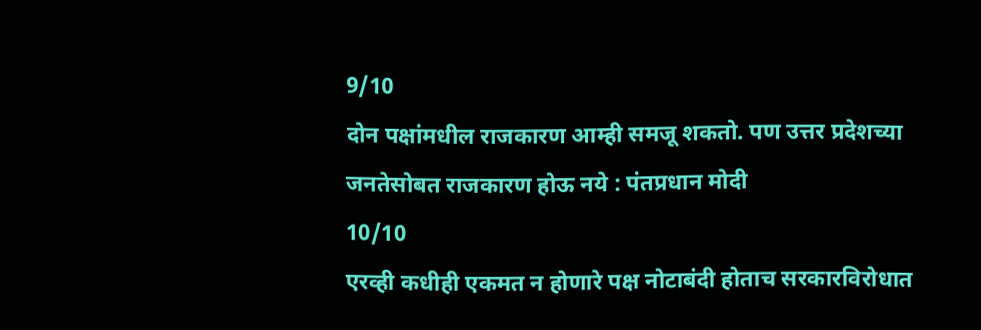9/10
दोन पक्षांमधील राजकारण आम्ही समजू शकतो. पण उत्तर प्रदेशच्या जनतेसोबत राजकारण होऊ नये : पंतप्रधान मोदी
10/10
एरव्ही कधीही एकमत न होणारे पक्ष नोटाबंदी होताच सरकारविरोधात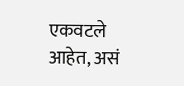एकवटले आहेत, असं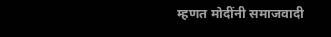म्हणत मोदींनी समाजवादी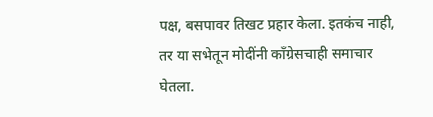पक्ष, बसपावर तिखट प्रहार केला. इतकंच नाही, तर या सभेतून मोदींनी काँग्रेसचाही समाचार घेतला.